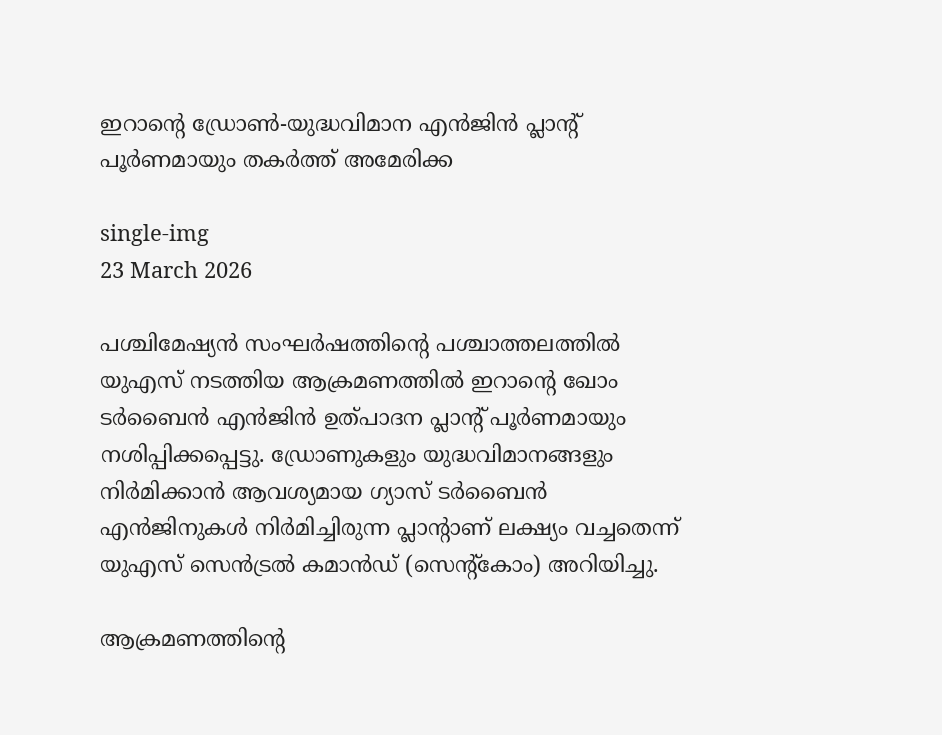ഇറാന്റെ ഡ്രോൺ-യുദ്ധവിമാന എൻജിൻ പ്ലാൻ്റ് പൂർണമായും തകർത്ത് അമേരിക്ക

single-img
23 March 2026

പശ്ചിമേഷ്യൻ സംഘർഷത്തിൻ്റെ പശ്ചാത്തലത്തിൽ യുഎസ് നടത്തിയ ആക്രമണത്തിൽ ഇറാൻ്റെ ഖോം ടർബൈൻ എൻജിൻ ഉത്പാദന പ്ലാൻ്റ് പൂർണമായും നശിപ്പിക്കപ്പെട്ടു. ഡ്രോണുകളും യുദ്ധവിമാനങ്ങളും നിർമിക്കാൻ ആവശ്യമായ ഗ്യാസ് ടർബൈൻ എൻജിനുകൾ നിർമിച്ചിരുന്ന പ്ലാൻ്റാണ് ലക്ഷ്യം വച്ചതെന്ന് യുഎസ് സെൻട്രൽ കമാൻഡ് (സെൻ്റ്കോം) അറിയിച്ചു.

ആക്രമണത്തിൻ്റെ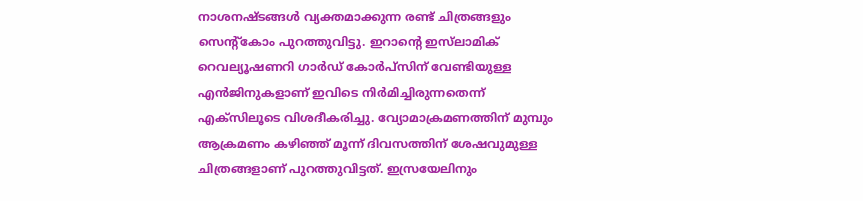നാശനഷ്‌ടങ്ങൾ വ്യക്തമാക്കുന്ന രണ്ട് ചിത്രങ്ങളും സെൻ്റ്കോം പുറത്തുവിട്ടു. ഇറാൻ്റെ ഇസ്‌ലാമിക് റെവല്യൂഷണറി ഗാർഡ് കോർപ്‌സിന് വേണ്ടിയുള്ള എൻജിനുകളാണ് ഇവിടെ നിർമിച്ചിരുന്നതെന്ന് എക്സിലൂടെ വിശദീകരിച്ചു. വ്യോമാക്രമണത്തിന് മുമ്പും ആക്രമണം കഴിഞ്ഞ് മൂന്ന് ദിവസത്തിന് ശേഷവുമുള്ള ചിത്രങ്ങളാണ് പുറത്തുവിട്ടത്. ഇസ്രയേലിനും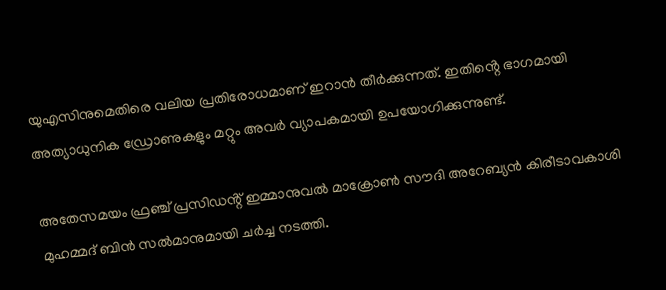യുഎസിനുമെതിരെ വലിയ പ്രതിരോധമാണ് ഇറാൻ തീർക്കുന്നത്. ഇതിൻ്റെ ഭാഗമായി അത്യാധുനിക ഡ്രോണുകളും മറ്റും അവർ വ്യാപകമായി ഉപയോഗിക്കുന്നുണ്ട്.

അതേസമയം ഫ്രഞ്ച് പ്രസിഡൻ്റ് ഇമ്മാനുവൽ മാക്രോൺ സൗദി അറേബ്യൻ കിരീടാവകാശി മുഹമ്മദ് ബിൻ സൽമാനുമായി ചർച്ച നടത്തി.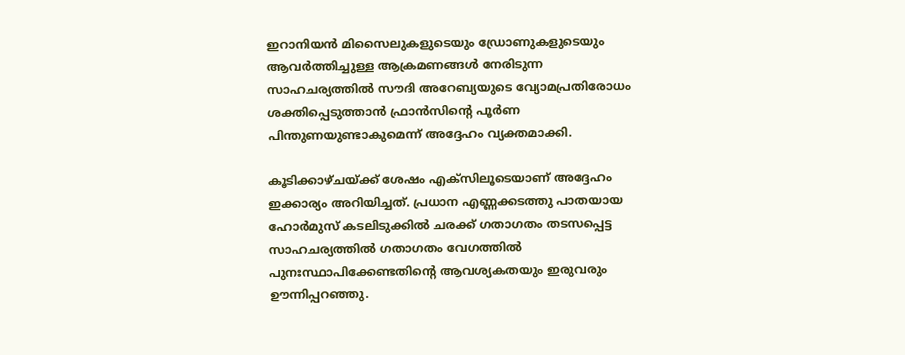ഇറാനിയൻ മിസൈലുകളുടെയും ഡ്രോണുകളുടെയും ആവർത്തിച്ചുള്ള ആക്രമണങ്ങൾ നേരിടുന്ന സാഹചര്യത്തിൽ സൗദി അറേബ്യയുടെ വ്യോമപ്രതിരോധം ശക്തിപ്പെടുത്താൻ ഫ്രാൻസിൻ്റെ പൂർണ പിന്തുണയുണ്ടാകുമെന്ന് അദ്ദേഹം വ്യക്തമാക്കി.

കൂടിക്കാഴ്ചയ്ക്ക് ശേഷം എക്സിലൂടെയാണ് അദ്ദേഹം ഇക്കാര്യം അറിയിച്ചത്. പ്രധാന എണ്ണക്കടത്തു പാതയായ ഹോർമുസ് കടലിടുക്കിൽ ചരക്ക് ഗതാഗതം തടസപ്പെട്ട സാഹചര്യത്തിൽ ഗതാഗതം വേഗത്തിൽ പുനഃസ്ഥാപിക്കേണ്ടതിൻ്റെ ആവശ്യകതയും ഇരുവരും ഊന്നിപ്പറഞ്ഞു.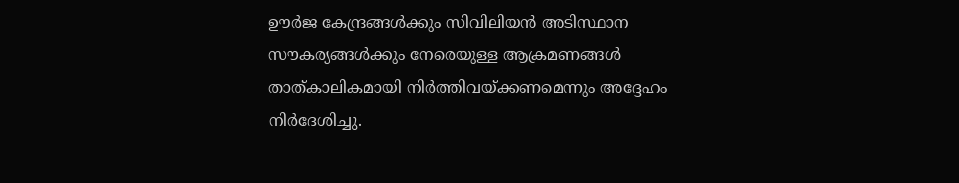ഊർജ കേന്ദ്രങ്ങൾക്കും സിവിലിയൻ അടിസ്ഥാന സൗകര്യങ്ങൾക്കും നേരെയുള്ള ആക്രമണങ്ങൾ താത്കാലികമായി നിർത്തിവയ്ക്കണമെന്നും അദ്ദേഹം നിർദേശിച്ചു.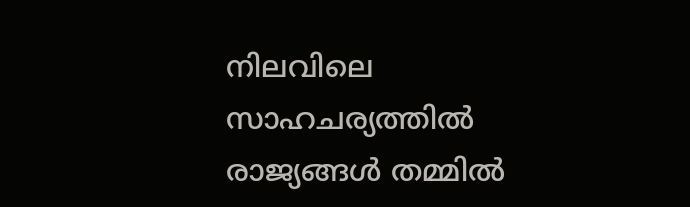നിലവിലെ സാഹചര്യത്തിൽ രാജ്യങ്ങൾ തമ്മിൽ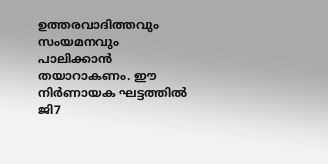ഉത്തരവാദിത്തവും സംയമനവും പാലിക്കാൻ തയാറാകണം. ഈ നിർണായക ഘട്ടത്തിൽ ജി7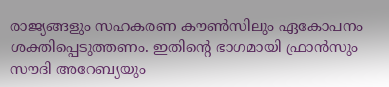രാജ്യങ്ങളും സഹകരണ കൗൺസിലും ഏകോപനം ശക്തിപ്പെടുത്തണം. ഇതിൻ്റെ ഭാഗമായി ഫ്രാൻസും സൗദി അറേബ്യയും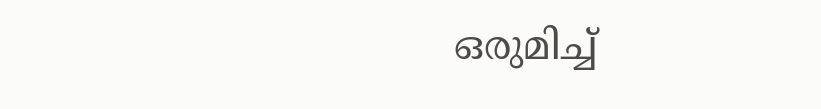ഒരുമിച്ച്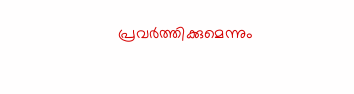പ്രവർത്തിക്കുമെന്നും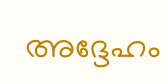അദ്ദേഹം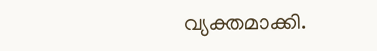വ്യക്തമാക്കി.